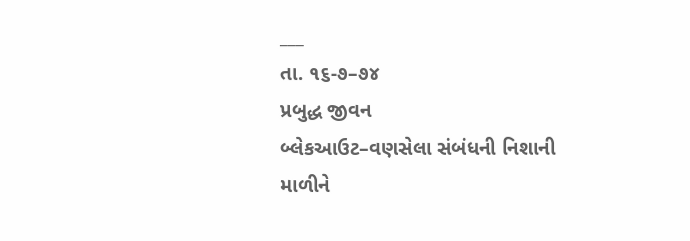___
તા. ૧૬-૭–૭૪
પ્રબુદ્ધ જીવન
બ્લેકઆઉટ–વણસેલા સંબંધની નિશાની
માળીને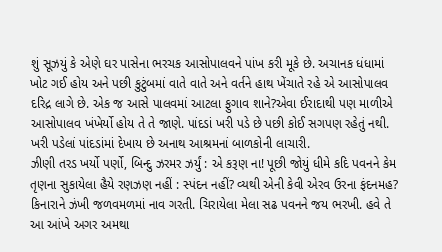શું સૂઝયું કે એણે ઘર પાસેના ભરચક આસોપાલવને પાંખ કરી મૂકે છે. અચાનક ધંધામાં ખોટ ગઈ હોય અને પછી કુટુંબમાં વાતે વાતે અને વર્તને હાથ ખેંચાતે રહે એ આસોપાલવ દરિદ્ર લાગે છે. એક જ આસે પાલવમાં આટલા ફુગાવ શાને?એવા ઈરાદાથી પણ માળીએ આસોપાલવ ખંખેર્યો હોય તે તે જાણે. પાંદડાં ખરી પડે છે પછી કોઈ સગપણ રહેતું નથી. ખરી પડેલાં પાંદડાંમાં દેખાય છે અનાથ આશ્રમનાં બાળકોની લાચારી.
ઝીણી તરડ ખર્યો પર્ણો, બિન્દુ ઝરમર ઝર્યું : એ કરૂણ ના! પૂછી જોયું ધીમે કદિ પવનને કેમ તૃણના સુકાયેલા હૈયે રણઝણ નહીં : સ્પંદન નહીં? વ્યથી એની કેવી એરવ ઉરના ફંદનમહ?
કિનારાને ઝંખી જળવમળમાં નાવ ગરતી. ચિરાયેલા મેલા સઢ પવનને જય ભરખી. હવે તે આ આંખે અગર અમથા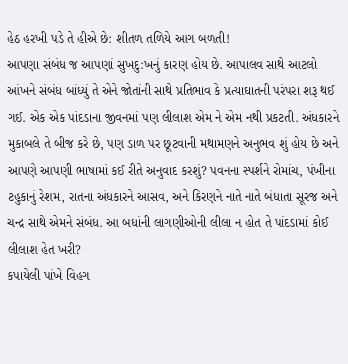હેઠ હરખી પડે તે હીએ છે: શીતળ તળિયે આગ બળતી!
આપણા સંબંધ જ આપણાં સુખદુ:ખનું કારણ હોય છે. આપાલવ સાથે આટલો આંખને સંબંધ બાંધ્યું તે એને જોતાંની સાથે પ્રતિભાવ કે પ્રત્યાઘાતની પરંપરા શરૂ થઈ ગઈ. એક એક પાંદડાના જીવનમાં પણ લીલાશ એમ ને એમ નથી પ્રકટતી. અંધકારને મુકાબલે તે બીજ કરે છે, પણ ડાળ પર છૂટવાની મથામણને અનુભવ શું હોય છે અને આપણે આપણી ભાષામાં કઈ રીતે અનુવાદ કરશું? પવનના સ્પર્શને રોમાંચ, પંખીના ટહુકાનું રેશમ, રાતના અંધકારને આસવ, અને કિરણને નાતે નાતે બંધાતા સૂરજ અને ચન્દ્ર સાથે એમને સંબંધ. આ બધાંની લાગણીઓની લીલા ન હોત તે પાંદડામાં કોઈ લીલાશ હેત ખરી?
કપાયેલી પાંખે વિહગ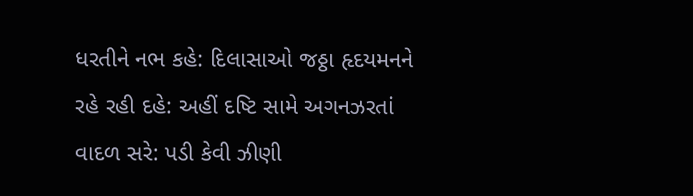ધરતીને નભ કહે: દિલાસાઓ જઠ્ઠા હૃદયમનને રહે રહી દહે: અહીં દષ્ટિ સામે અગનઝરતાં વાદળ સરે: પડી કેવી ઝીણી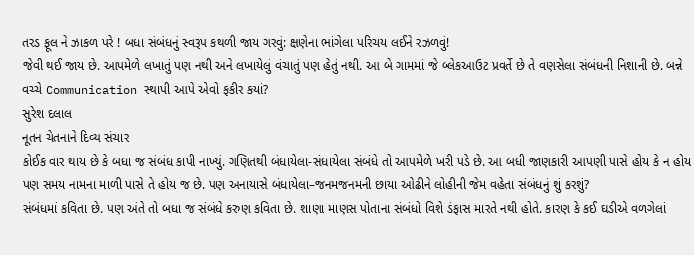તરડ ફૂલ ને ઝાકળ પરે ! બધા સંબંધનું સ્વરૂપ કથળી જાય ગરવું: ક્ષણેના ભાંગેલા પરિચય લઈને રઝળવું!
જેવી થઈ જાય છે. આપમેળે લખાતું પણ નથી અને લખાયેલું વંચાતું પણ હેતું નથી. આ બે ગામમાં જે બ્લેકઆઉટ પ્રવર્તે છે તે વણસેલા સંબંધની નિશાની છે. બન્ને વચ્ચે Communication સ્થાપી આપે એવો ફકીર કયાં?
સુરેશ દલાલ
નૂતન ચેતનાને દિવ્ય સંચાર
કોઈક વાર થાય છે કે બધા જ સંબંધ કાપી નાખ્યું. ગણિતથી બંધાયેલા-સંધાયેલા સંબંધે તો આપમેળે ખરી પડે છે. આ બધી જાણકારી આપણી પાસે હોય કે ન હોય પણ સમય નામના માળી પાસે તે હોય જ છે. પણ અનાયાસે બંધાયેલા–જનમજનમની છાયા ઓઢીને લોહીની જેમ વહેતા સંબંધનું શું કરશું?
સંબંધમાં કવિતા છે. પણ અંતે તો બધા જ સંબંધે કરુણ કવિતા છે. શાણા માણસ પોતાના સંબંધો વિશે ડંફાસ મારતે નથી હોતે. કારણ કે કઈ ઘડીએ વળગેલાં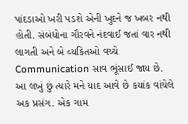પાંદડાઓ ખરી પડશે એની ખુદને જ ખબર નથી હોતી. સંબંધોના ગૌરવને નંદવાઈ જતાં વાર નથી લાગતી અને બે વ્યકિતઓ વચ્ચે Communication સાવ ભૂંસાઈ જાય છે.
આ લખું છું ત્યારે મને યાદ આવે છે કયાંક વાંચેલે અક પ્રસંગ. એક ગામ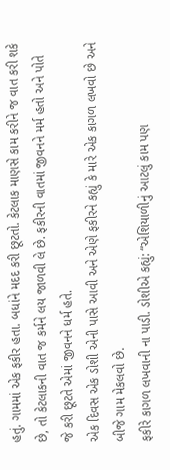હતું. ગામમાં એક ફકીર હતા. બધાંને મદદ કરી છૂટતો. કેટલાક માણસે કામ કરીને જ વાત કરી શકે છે, તો કેટલાકની વાત જ કર્મને લય જાળવી લે છે. ફકીરની વાતમાં જીવનને મર્મ હતો અને પોતે જે કરી છૂટતે એમાં જીવનને ધર્મ હતે.
એક દિવસ એક ડોશી એની પાસે આવી અને એણે ફકીરને કહ્યું કે મારે એક કાગળ લખવો છે અને બીજે ગામ મેકલવો છે.
ફકીરે કાગળ લખવાની ના પાડી. ડોશીએ કહ્યું: “એશિયાળીનું આટલું કામ પણ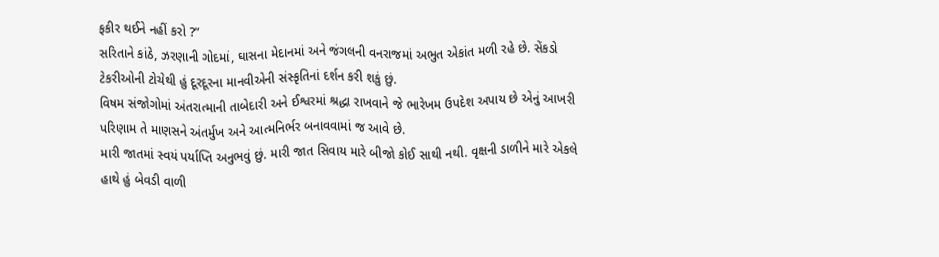ફકીર થઈને નહીં કરો ?”
સરિતાને કાંઠે, ઝરણાની ગોદમાં, ઘાસના મેદાનમાં અને જંગલની વનરાજમાં અભુત એકાંત મળી રહે છે. સેંકડો ટેકરીઓની ટોચેથી હું દૂરદૂરના માનવીએની સંસ્કૃતિનાં દર્શન કરી શકું છું.
વિષમ સંજોગોમાં અંતરાત્માની તાબેદારી અને ઈશ્વરમાં શ્રદ્ધા રાખવાને જે ભારેખમ ઉપદેશ અપાય છે એનું આખરી પરિણામ તે માણસને અંતર્મુખ અને આત્મનિર્ભર બનાવવામાં જ આવે છે.
મારી જાતમાં સ્વયં પર્યાપ્તિ અનુભવું છું. મારી જાત સિવાય મારે બીજો કોઈ સાથી નથી. વૃક્ષની ડાળીને મારે એકલે હાથે હું બેવડી વાળી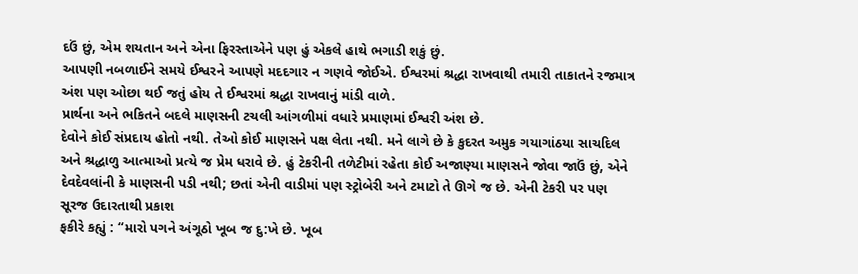દઉં છું, એમ શયતાન અને એના ફિરસ્તાએને પણ હું એકલે હાથે ભગાડી શકું છું.
આપણી નબળાઈને સમયે ઈશ્વરને આપણે મદદગાર ન ગણવે જોઈએ. ઈશ્વરમાં શ્રદ્ધા રાખવાથી તમારી તાકાતને રજમાત્ર અંશ પણ ઓછા થઈ જતું હોય તે ઈશ્વરમાં શ્રદ્ધા રાખવાનું માંડી વાળે.
પ્રાર્થના અને ભકિતને બદલે માણસની ટચલી આંગળીમાં વધારે પ્રમાણમાં ઈશ્વરી અંશ છે.
દેવોને કોઈ સંપ્રદાય હોતો નથી. તેઓ કોઈ માણસને પક્ષ લેતા નથી. મને લાગે છે કે કુદરત અમુક ગયાગાંઠયા સાચદિલ અને શ્રદ્ધાળુ આત્માઓ પ્રત્યે જ પ્રેમ ધરાવે છે. હું ટેકરીની તળેટીમાં રહેતા કોઈ અજાણ્યા માણસને જોવા જાઉં છું, એને દેવદેવલાંની કે માણસની પડી નથી; છતાં એની વાડીમાં પણ સ્ટ્રોબેરી અને ટમાટો તે ઊગે જ છે. એની ટેકરી પર પણ સૂરજ ઉદારતાથી પ્રકાશ
ફકીરે કહ્યું : “મારો પગને અંગૂઠો ખૂબ જ દુ:ખે છે. ખૂબ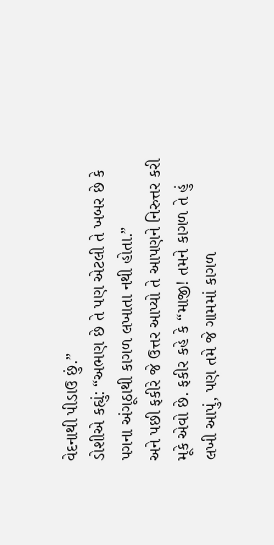વેદનાથી પીડાઉ છું.”
ડોશીએ કહ્યું: “અભણ છે તે પણ એટલી તે ખબર છે કે પગના અંગૂઠાથી કાગળ લખાતા નથી હોતા.”
અને પછી ફકીરે જે ઉત્તર આપ્યો તે આપણને નિરુત્તર કરી મૂકે એવો છે. ફકીર કહે કે “માજી! તમને કાગળ તે હું લખી આપું, પણ તમે જે ગામમાં કાગળ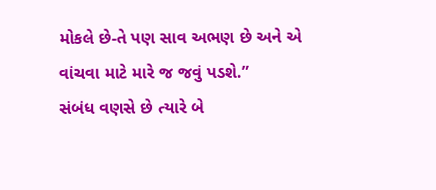મોકલે છે-તે પણ સાવ અભણ છે અને એ વાંચવા માટે મારે જ જવું પડશે.”
સંબંધ વણસે છે ત્યારે બે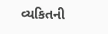વ્યકિતની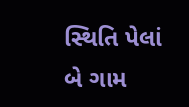સ્થિતિ પેલાં બે ગામ